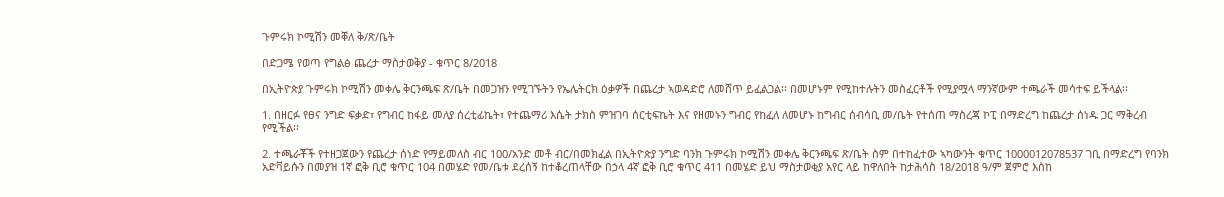ጉምሩክ ኮሚሽን መቐለ ቅ/ጽ/ቤት

በድጋሜ የወጣ የግልፅ ጨረታ ማስታወቅያ - ቁጥር 8/2018

በኢትዮጵያ ጉምሩክ ኮሚሽን መቀሌ ቅርንጫፍ ጽ/ቤት በመጋዝን የሚገኙትን የኤሌትርክ ዕቃዎች በጨረታ ኣወዳድሮ ለመሸጥ ይፈልጋል፡፡ በመሆኑም የሚከተሉትን መስፈርቶች የሚያሟላ ማንኛውም ተጫራች መሳተፍ ይችላል፡፡

1. በዘርፉ የፀና ንግድ ፍቃድ፣ የግብር ከፋይ መለያ ሰረቲፊኬት፣ የተጨማሪ እሴት ታክስ ምዝገባ ሰርቲፍኬት እና የዘመኑን ግብር የከፈለ ለመሆኑ ከግብር ሰብሳቢ መ/ቤት የተሰጠ ማስረጃ ኮፒ በማድረግ ከጨረታ ሰነዱ ጋር ማቅረብ የሚችል፡፡

2. ተጫራቾች የተዘጋጀውን የጨረታ ሰነድ የማይመለስ ብር 100/አንድ መቶ ብር/በመክፈል በኢትዮጵያ ንግድ ባንክ ጉምሩክ ኮሚሽን መቀሌ ቅርንጫፍ ጽ/ቤት ስም በተከፈተው ኣካውንት ቁጥር 1000012078537 ገቢ በማድረግ የባንክ አድቫይሱን በመያዝ 1ኛ ፎቅ ቢሮ ቁጥር 104 በመሄድ የመ/ቤቱ ደረሰኝ ከተቆረጠላቸው በኃላ 4ኛ ፎቅ ቢሮ ቁጥር 411 በመሄድ ይህ ማስታወቂያ አየር ላይ ከዋለበት ከታሕሳስ 18/2018 ዓ/ም ጀምሮ እስከ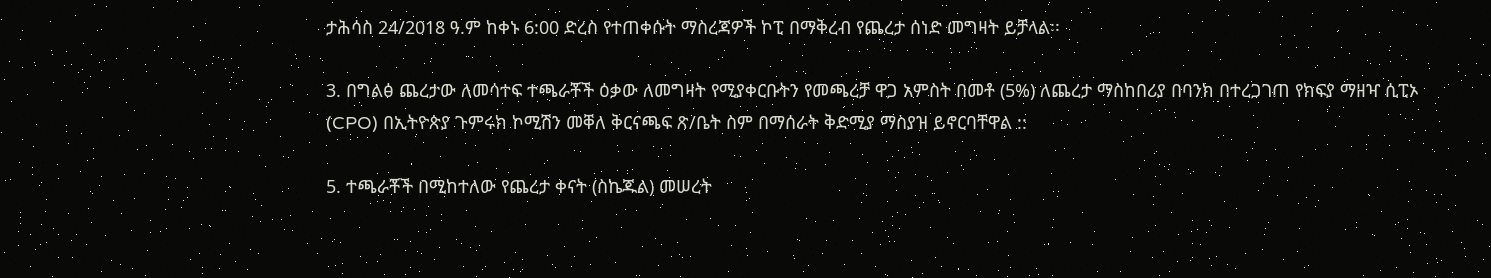ታሕሳስ 24/2018 ዓ.ም ከቀኑ 6:00 ድረስ የተጠቀሱት ማስረጃዎች ኮፒ በማቅረብ የጨረታ ሰነድ መግዛት ይቻላል፡፡

3. በግልፅ ጨረታው ለመሳተፍ ተጫራቾች ዕቃው ለመግዛት የሚያቀርቡትን የመጫረቻ ዋጋ አምስት በመቶ (5%) ለጨረታ ማስከበሪያ በባንክ በተረጋገጠ የክፍያ ማዘዣ ሲፒኦ (CPO) በኢትዮጵያ ጉምሩክ ኮሚሽን መቐለ ቅርናጫፍ ጽ/ቤት ስም በማሰራት ቅድሚያ ማስያዝ ይኖርባቸዋል ::

5. ተጫራቾች በሚከተለው የጨረታ ቀናት (ስኬጁል) መሠረት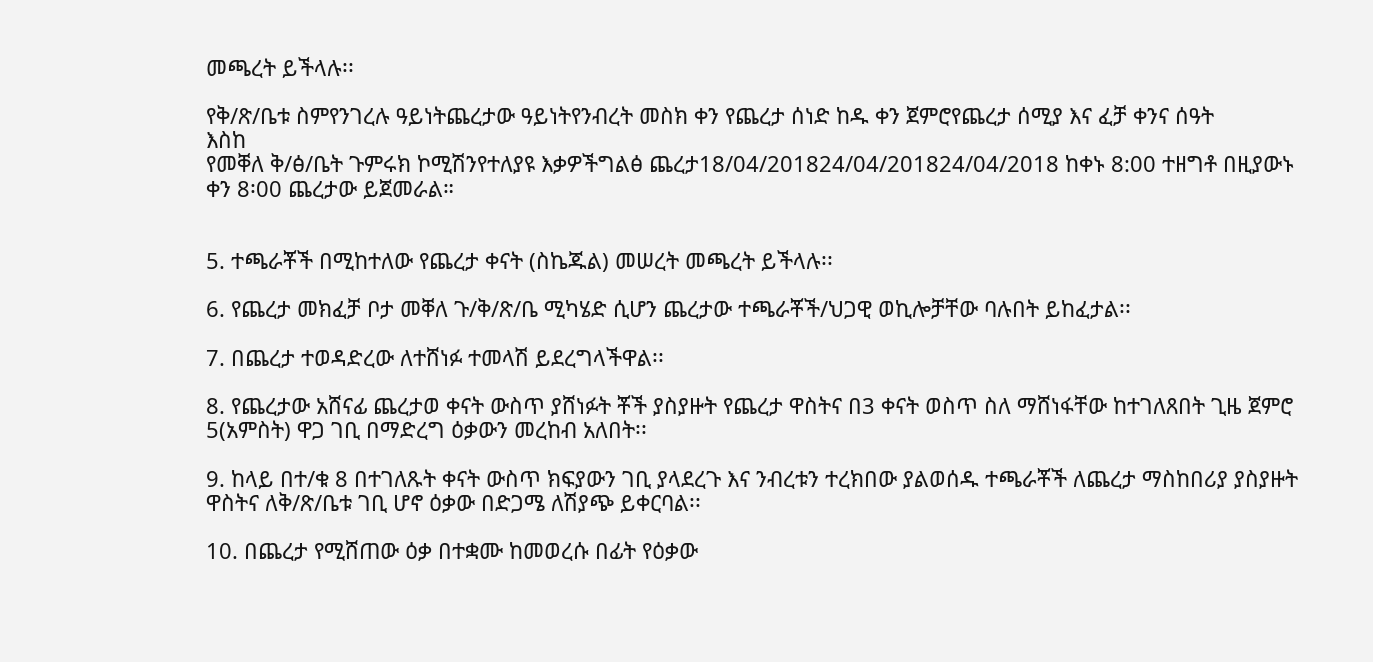መጫረት ይችላሉ፡፡

የቅ/ጽ/ቤቱ ስምየንገረሉ ዓይነትጨረታው ዓይነትየንብረት መስክ ቀን የጨረታ ሰነድ ከዱ ቀን ጀምሮየጨረታ ሰሚያ እና ፈቻ ቀንና ሰዓት
እስከ
የመቐለ ቅ/ፅ/ቤት ጉምሩክ ኮሚሽንየተለያዩ እቃዎችግልፅ ጨረታ18/04/201824/04/201824/04/2018 ከቀኑ 8:00 ተዘግቶ በዚያውኑ ቀን 8፡00 ጨረታው ይጀመራል።


5. ተጫራቾች በሚከተለው የጨረታ ቀናት (ስኬጁል) መሠረት መጫረት ይችላሉ፡፡

6. የጨረታ መክፈቻ ቦታ መቐለ ጉ/ቅ/ጽ/ቤ ሚካሄድ ሲሆን ጨረታው ተጫራቾች/ህጋዊ ወኪሎቻቸው ባሉበት ይከፈታል፡፡

7. በጨረታ ተወዳድረው ለተሸነፉ ተመላሽ ይደረግላችዋል፡፡

8. የጨረታው አሸናፊ ጨረታወ ቀናት ውስጥ ያሸነፉት ቾች ያስያዙት የጨረታ ዋስትና በ3 ቀናት ወስጥ ስለ ማሸነፋቸው ከተገለጸበት ጊዜ ጀምሮ 5(አምስት) ዋጋ ገቢ በማድረግ ዕቃውን መረከብ አለበት፡፡

9. ከላይ በተ/ቁ 8 በተገለጹት ቀናት ውስጥ ክፍያውን ገቢ ያላደረጉ እና ንብረቱን ተረክበው ያልወሰዱ ተጫራቾች ለጨረታ ማስከበሪያ ያስያዙት ዋስትና ለቅ/ጽ/ቤቱ ገቢ ሆኖ ዕቃው በድጋሜ ለሽያጭ ይቀርባል፡፡

10. በጨረታ የሚሸጠው ዕቃ በተቋሙ ከመወረሱ በፊት የዕቃው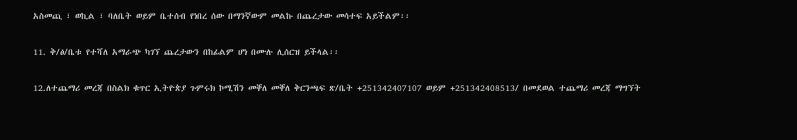አስመጪ ፣ ወኪል ፣ ባለቤት ወይም ቤተሰብ የነበረ ሰው በማንኛውም መልኩ በጨረታው መሳተፍ አይችልም፡፡

11. ቅ/ፅ/ቤቱ የተሻለ አማራጭ ካገኘ ጨረታውን በከፊልም ሆነ በሙሉ ሊሰርዝ ይችላል፡፡

12.ለተጨማሪ መረጃ በስልክ ቁጥር ኢትዮጵያ ጉምሩክ ኮሚሽን መቐለ መቐለ ቅርንጫፍ ጽ/ቤት +251342407107 ወይም +251342408513/ በመደወል ተጨማሪ መረጃ ማግኘት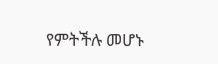የምትችሉ መሆኑ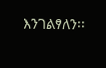እንገልፃለን፡፡